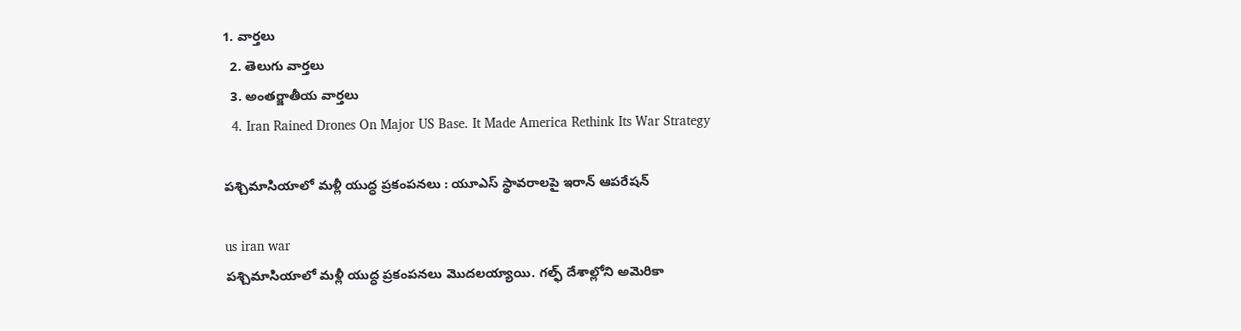1. వార్తలు
  2. తెలుగు వార్తలు
  3. అంతర్జాతీయ వార్తలు
  4. Iran Rained Drones On Major US Base. It Made America Rethink Its War Strategy

పశ్చిమాసియాలో మళ్లీ యుద్ధ ప్రకంపనలు : యూఎస్‌ స్థావరాలపై ఇరాన్‌ ఆపరేషన్

us iran war
పశ్చిమాసియాలో మళ్లీ యుద్ధ ప్రకంపనలు మొదలయ్యాయి. గల్ఫ్ దేశాల్లోని అమెరికా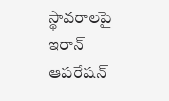స్థావరాలపై ఇరాన్ ఆపరేషన్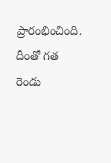ప్రారంభించింది. దీంతో గత రెండు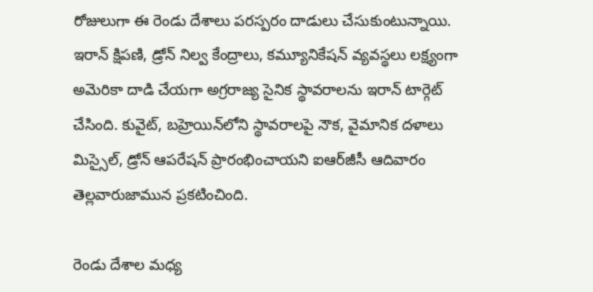రోజులుగా ఈ రెండు దేశాలు పరస్పరం దాడులు చేసుకుంటున్నాయి. ఇరాన్ క్షిపణి, డ్రోన్‌ నిల్వ కేంద్రాలు, కమ్యూనికేషన్ వ్యవస్థలు లక్ష్యంగా అమెరికా దాడి చేయగా అగ్రరాజ్య సైనిక స్థావరాలను ఇరాన్ టార్గెట్ చేసింది. కువైట్‌, బహ్రెయిన్‌లోని స్థావరాలపై నౌక, వైమానిక దళాలు మిస్సైల్‌, డ్రోన్ ఆపరేషన్ ప్రారంభించాయని ఐఆర్‌జీసీ ఆదివారం తెల్లవారుజామున ప్రకటించింది.

రెండు దేశాల మధ్య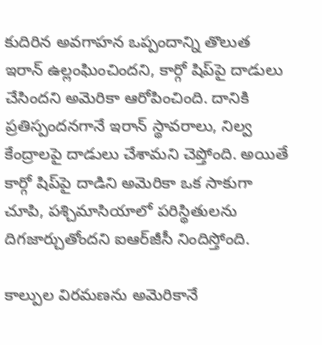కుదిరిన అవగాహన ఒప్పందాన్ని తొలుత ఇరాన్ ఉల్లంఘించిందని, కార్గో షిప్‌పై దాడులు చేసిందని అమెరికా ఆరోపించింది. దానికి ప్రతిస్పందనగానే ఇరాన్ స్థావరాలు, నిల్వ కేంద్రాలపై దాడులు చేశామని చెప్తోంది. అయితే కార్గో షిప్‌పై దాడిని అమెరికా ఒక సాకుగా చూపి, పశ్చిమాసియాలో పరిస్థితులను దిగజార్చుతోందని ఐఆర్‌జీసీ నిందిస్తోంది.

కాల్పుల విరమణను అమెరికానే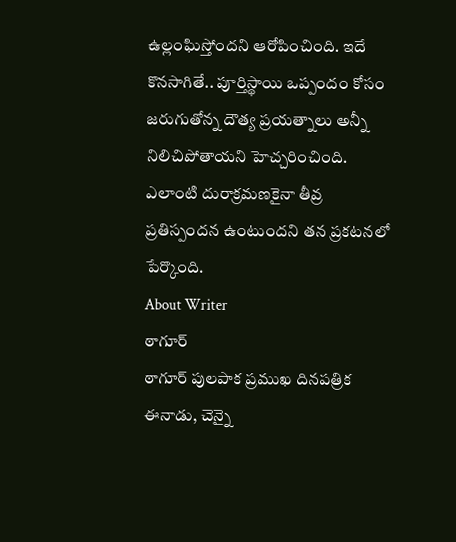ఉల్లంఘిస్తోందని ఆరోపించింది. ఇదే కొనసాగితే.. పూర్తిస్థాయి ఒప్పందం కోసం జరుగుతోన్న దౌత్య ప్రయత్నాలు అన్నీ నిలిచిపోతాయని హెచ్చరించింది. ఎలాంటి దురాక్రమణకైనా తీవ్ర ప్రతిస్పందన ఉంటుందని తన ప్రకటనలో పేర్కొంది.
About Writer
ఠాగూర్
ఠాగూర్ పులపాక ప్రముఖ దినపత్రిక ఈనాడు, చెన్నై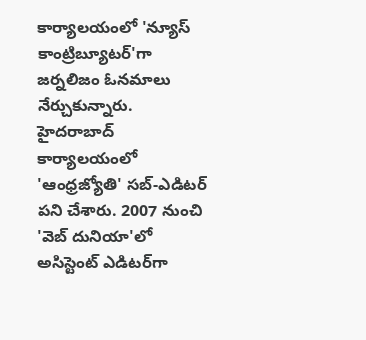కార్యాలయంలో 'న్యూస్ కాంట్రిబ్యూటర్‌'గా జర్నలిజం ఓనమాలు నేర్చుకున్నారు. హైదరాబాద్ కార్యాలయంలో 'ఆంధ్రజ్యోతి' సబ్-ఎడిటర్ పని చేశారు. 2007 నుంచి 'వెబ్ దునియా'లో అసిస్టెంట్ ఎడిటర్‌‌గా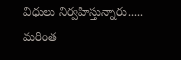విధులు నిర్వహిస్తున్నారు..... మరింత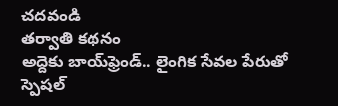చదవండి
తర్వాతి కథనం
అద్దెకు బాయ్‌ఫ్రెండ్.. లైంగిక సేవల పేరుతో స్పెషల్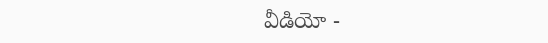వీడియో -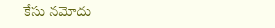కేసు నమోదు